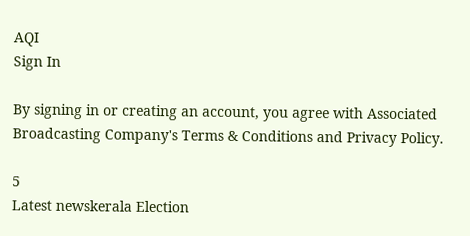AQI
Sign In

By signing in or creating an account, you agree with Associated Broadcasting Company's Terms & Conditions and Privacy Policy.

5
Latest newskerala Election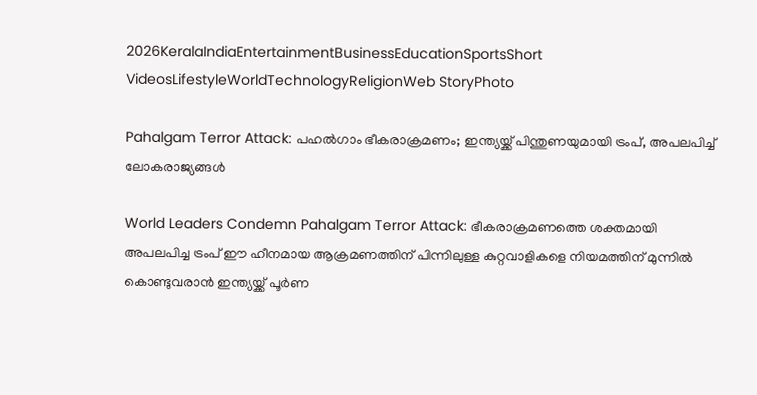2026KeralaIndiaEntertainmentBusinessEducationSportsShort VideosLifestyleWorldTechnologyReligionWeb StoryPhoto

Pahalgam Terror Attack: പഹൽഗാം ഭീകരാക്രമണം; ഇന്ത്യയ്ക്ക് പിന്തുണയുമായി ട്രംപ്, അപലപിച്ച് ലോകരാജ്യങ്ങൾ

World Leaders Condemn Pahalgam Terror Attack: ഭീകരാക്രമണത്തെ ശക്തമായി അപലപിച്ച ട്രംപ് ഈ ഹീനമായ ആക്രമണത്തിന് പിന്നിലുള്ള കുറ്റവാളികളെ നിയമത്തിന് മുന്നിൽ കൊണ്ടുവരാൻ ഇന്ത്യയ്ക്ക് പൂർണ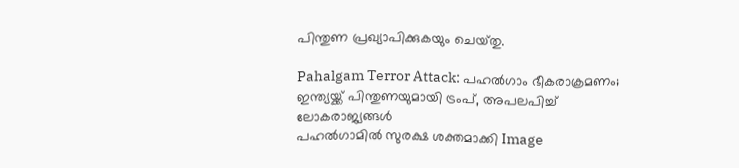പിന്തുണ പ്രഖ്യാപിക്കുകയും ചെയ്‌തു.

Pahalgam Terror Attack: പഹൽഗാം ഭീകരാക്രമണം; ഇന്ത്യയ്ക്ക് പിന്തുണയുമായി ട്രംപ്, അപലപിച്ച് ലോകരാജ്യങ്ങൾ
പഹൽഗാമിൽ സുരക്ഷ ശക്തമാക്കി Image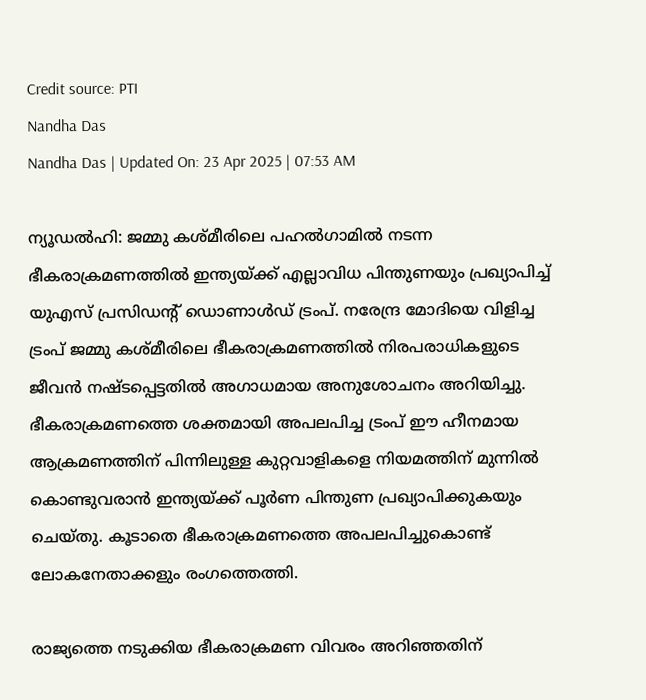Credit source: PTI
Nandha Das
Nandha Das | Updated On: 23 Apr 2025 | 07:53 AM

ന്യൂഡൽഹി: ജമ്മു കശ്‌മീരിലെ പഹൽഗാമിൽ നടന്ന ഭീകരാക്രമണത്തിൽ ഇന്ത്യയ്ക്ക് എല്ലാവിധ പിന്തുണയും പ്രഖ്യാപിച്ച് യുഎസ് പ്രസിഡന്റ് ഡൊണാൾഡ് ട്രംപ്. നരേന്ദ്ര മോദിയെ വിളിച്ച ട്രംപ് ജമ്മു കശ്‌മീരിലെ ഭീകരാക്രമണത്തിൽ നിരപരാധികളുടെ ജീവൻ നഷ്‍ടപ്പെട്ടതിൽ അഗാധമായ അനുശോചനം അറിയിച്ചു. ഭീകരാക്രമണത്തെ ശക്തമായി അപലപിച്ച ട്രംപ് ഈ ഹീനമായ ആക്രമണത്തിന് പിന്നിലുള്ള കുറ്റവാളികളെ നിയമത്തിന് മുന്നിൽ കൊണ്ടുവരാൻ ഇന്ത്യയ്ക്ക് പൂർണ പിന്തുണ പ്രഖ്യാപിക്കുകയും ചെയ്‌തു. കൂടാതെ ഭീകരാക്രമണത്തെ അപലപിച്ചുകൊണ്ട് ലോകനേതാക്കളും രംഗത്തെത്തി.

രാജ്യത്തെ നടുക്കിയ ഭീകരാക്രമണ വിവരം അറിഞ്ഞതിന്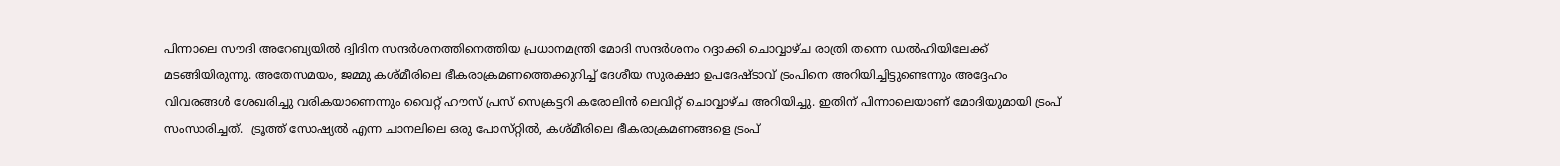പിന്നാലെ സൗദി അറേബ്യയിൽ ദ്വിദിന സന്ദർശനത്തിനെത്തിയ പ്രധാനമന്ത്രി മോദി സന്ദർശനം റദ്ദാക്കി ചൊവ്വാഴ്‌ച രാത്രി തന്നെ ഡൽഹിയിലേക്ക് മടങ്ങിയിരുന്നു. അതേസമയം, ജമ്മു കശ്‌മീരിലെ ഭീകരാക്രമണത്തെക്കുറിച്ച് ദേശീയ സുരക്ഷാ ഉപദേഷ്‌ടാവ് ട്രംപിനെ അറിയിച്ചിട്ടുണ്ടെന്നും അദ്ദേഹം വിവരങ്ങൾ ശേഖരിച്ചു വരികയാണെന്നും വൈറ്റ് ഹൗസ് പ്രസ് സെക്രട്ടറി കരോലിൻ ലെവിറ്റ് ചൊവ്വാഴ്‌ച അറിയിച്ചു. ഇതിന് പിന്നാലെയാണ് മോദിയുമായി ട്രംപ് സംസാരിച്ചത്.  ട്രൂത്ത് സോഷ്യൽ എന്ന ചാനലിലെ ഒരു പോസ്‌റ്റിൽ, കശ്‌മീരിലെ ഭീകരാക്രമണങ്ങളെ ട്രംപ്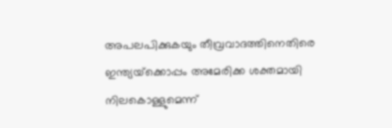അപലപിക്കുകയും തീവ്രവാദത്തിനെതിരെ ഇന്ത്യയ്‌ക്കൊപ്പം അമേരിക്ക ശക്തമായി നിലകൊള്ളുമെന്ന്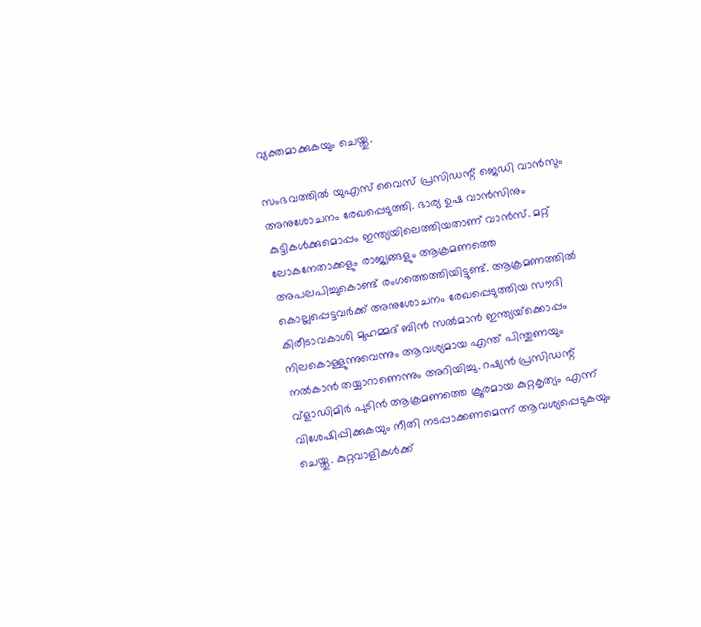വ്യക്തമാക്കുകയും ചെയ്തു.

സംഭവത്തിൽ യുഎസ് വൈസ് പ്രസിഡന്റ് ജെഡി വാൻസും അനുശോചനം രേഖപ്പെടുത്തി. ഭാര്യ ഉഷ വാൻസിനും കുട്ടികൾക്കുമൊപ്പം ഇന്ത്യയിലെത്തിയതാണ് വാൻസ്‌. മറ്റ് ലോകനേതാക്കളും രാജ്യങ്ങളും ആക്രമണത്തെ അപലപിച്ചുകൊണ്ട് രംഗത്തെത്തിയിട്ടുണ്ട്. ആക്രമണത്തിൽ കൊല്ലപ്പെട്ടവർക്ക് അനുശോചനം രേഖപ്പെടുത്തിയ സൗദി കിരീടാവകാശി മുഹമ്മദ് ബിൻ സൽമാൻ ഇന്ത്യയ്‌ക്കൊപ്പം നിലകൊള്ളുന്നുവെന്നും ആവശ്യമായ എന്ത് പിന്തുണയും നൽകാൻ തയ്യാറാണെന്നും അറിയിച്ചു. റഷ്യൻ പ്രസിഡന്റ് വ്‌ളാഡിമിർ പുടിൻ ആക്രമണത്തെ ക്രൂരമായ കുറ്റകൃത്യം എന്ന് വിശേഷിപ്പിക്കുകയും നീതി നടപ്പാക്കണമെന്ന് ആവശ്യപ്പെടുകയും ചെയ്തു. കുറ്റവാളികൾക്ക്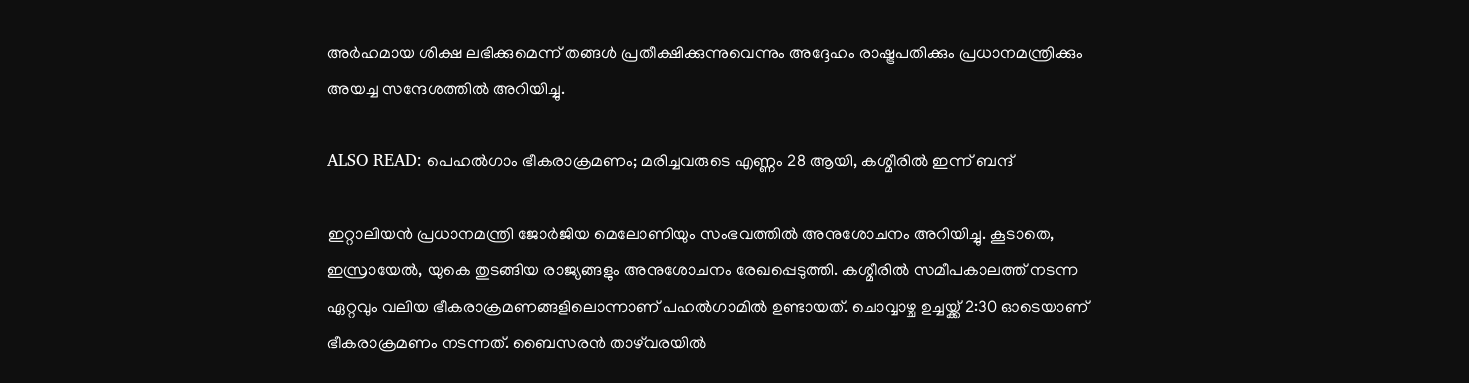അർഹമായ ശിക്ഷ ലഭിക്കുമെന്ന് തങ്ങൾ പ്രതീക്ഷിക്കുന്നുവെന്നും അദ്ദേഹം രാഷ്ട്രപതിക്കും പ്രധാനമന്ത്രിക്കും അയച്ച സന്ദേശത്തിൽ അറിയിച്ചു.

ALSO READ: പെഹൽഗാം ഭീകരാക്രമണം; മരിച്ചവരുടെ എണ്ണം 28 ആയി, കശ്മീരില്‍ ഇന്ന്‌ ബന്ദ്‌

ഇറ്റാലിയൻ പ്രധാനമന്ത്രി ജോർജിയ മെലോണിയും സംഭവത്തിൽ അനുശോചനം അറിയിച്ചു. കൂടാതെ, ഇസ്രായേൽ, യുകെ തുടങ്ങിയ രാജ്യങ്ങളും അനുശോചനം രേഖപ്പെടുത്തി. കശ്മീരിൽ സമീപകാലത്ത് നടന്ന ഏറ്റവും വലിയ ഭീകരാക്രമണങ്ങളിലൊന്നാണ് പഹൽഗാമിൽ ഉണ്ടായത്. ചൊവ്വാഴ്ച ഉച്ചയ്ക്ക് 2:30 ഓടെയാണ് ഭീകരാക്രമണം നടന്നത്. ബൈസരൻ താഴ്‌വരയിൽ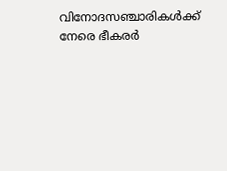വിനോദസഞ്ചാരികൾക്ക് നേരെ ഭീകരർ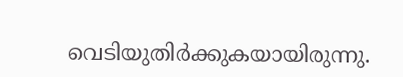വെടിയുതിർക്കുകയായിരുന്നു.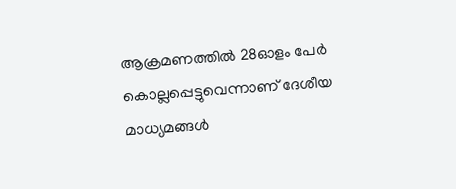ആക്രമണത്തിൽ 28ഓളം പേർ കൊല്ലപ്പെട്ടുവെന്നാണ് ദേശീയ മാധ്യമങ്ങൾ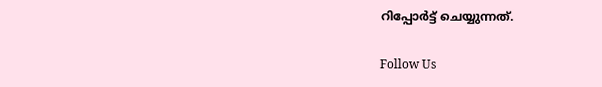റിപ്പോർട്ട് ചെയ്യുന്നത്.

Follow Us